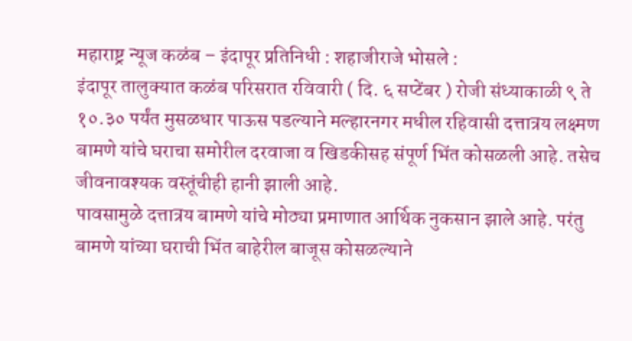महाराष्ट्र न्यूज कळंब – इंदापूर प्रतिनिधी : शहाजीराजे भोसले :
इंदापूर तालुक्यात कळंब परिसरात रविवारी ( दि. ६ सप्टेंबर ) रोजी संध्याकाळी ९ ते १०.३० पर्यंत मुसळधार पाऊस पडल्याने मल्हारनगर मधील रहिवासी दत्तात्रय लक्ष्मण बामणे यांचे घराचा समोरील दरवाजा व खिडकीसह संपूर्ण भिंत कोसळली आहे. तसेच जीवनावश्यक वस्तूंचीही हानी झाली आहे.
पावसामुळे दत्तात्रय बामणे यांचे मोठ्या प्रमाणात आर्थिक नुकसान झाले आहे. परंतु बामणे यांच्या घराची भिंत बाहेरील बाजूस कोसळल्याने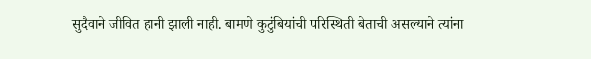सुदैवाने जीवित हानी झाली नाही. बामणे कुटुंबियांची परिस्थिती बेताची असल्याने त्यांना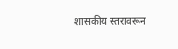शासकीय स्तरावरून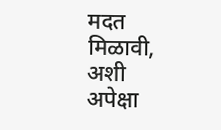मदत मिळावी, अशी अपेक्षा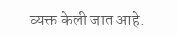व्यक्त केली जात आहे.